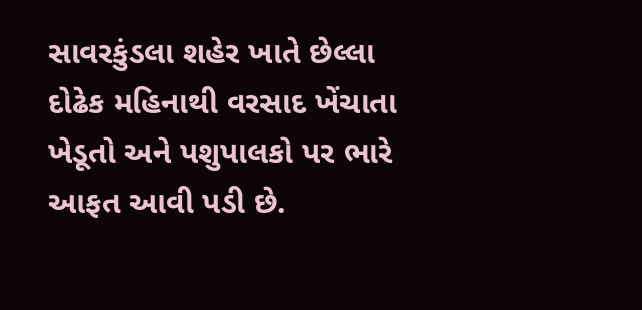સાવરકુંડલા શહેર ખાતે છેલ્લા દોઢેક મહિનાથી વરસાદ ખેંચાતા ખેડૂતો અને પશુપાલકો પર ભારે આફત આવી પડી છે.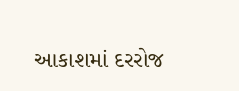આકાશમાં દરરોજ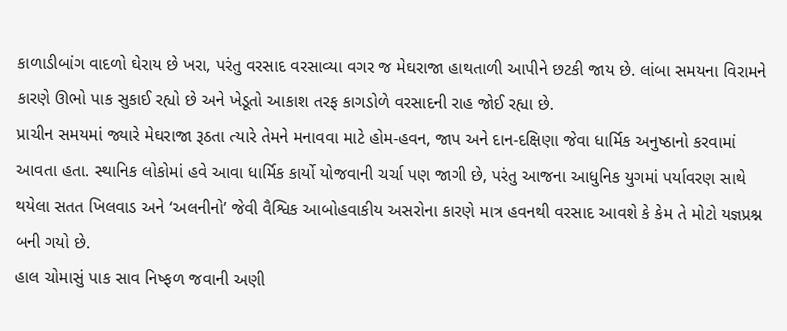કાળાડીબાંગ વાદળો ઘેરાય છે ખરા, પરંતુ વરસાદ વરસાવ્યા વગર જ મેઘરાજા હાથતાળી આપીને છટકી જાય છે. લાંબા સમયના વિરામને કારણે ઊભો પાક સુકાઈ રહ્યો છે અને ખેડૂતો આકાશ તરફ કાગડોળે વરસાદની રાહ જોઈ રહ્યા છે.
પ્રાચીન સમયમાં જ્યારે મેઘરાજા રૂઠતા ત્યારે તેમને મનાવવા માટે હોમ-હવન, જાપ અને દાન-દક્ષિણા જેવા ધાર્મિક અનુષ્ઠાનો કરવામાં આવતા હતા. સ્થાનિક લોકોમાં હવે આવા ધાર્મિક કાર્યો યોજવાની ચર્ચા પણ જાગી છે, પરંતુ આજના આધુનિક યુગમાં પર્યાવરણ સાથે થયેલા સતત ખિલવાડ અને ‘અલનીનો’ જેવી વૈશ્વિક આબોહવાકીય અસરોના કારણે માત્ર હવનથી વરસાદ આવશે કે કેમ તે મોટો યજ્ઞપ્રશ્ન બની ગયો છે.
હાલ ચોમાસું પાક સાવ નિષ્ફળ જવાની અણી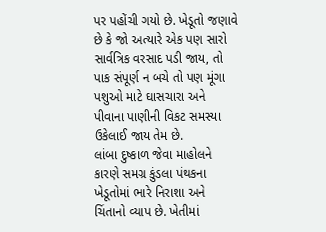પર પહોંચી ગયો છે. ખેડૂતો જણાવે છે કે જો અત્યારે એક પણ સારો સાર્વત્રિક વરસાદ પડી જાય, તો પાક સંપૂર્ણ ન બચે તો પણ મૂંગા પશુઓ માટે ઘાસચારા અને પીવાના પાણીની વિકટ સમસ્યા ઉકેલાઈ જાય તેમ છે.
લાંબા દુષ્કાળ જેવા માહોલને કારણે સમગ્ર કુંડલા પંથકના ખેડૂતોમાં ભારે નિરાશા અને ચિંતાનો વ્યાપ છે. ખેતીમાં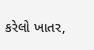કરેલો ખાતર,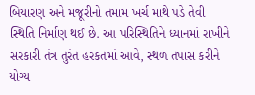બિયારણ અને મજૂરીનો તમામ ખર્ચ માથે પડે તેવી સ્થિતિ નિર્માણ થઈ છે. આ પરિસ્થિતિને ધ્યાનમાં રાખીને સરકારી તંત્ર તુરંત હરકતમાં આવે, સ્થળ તપાસ કરીને યોગ્ય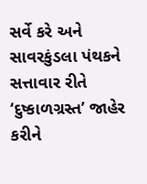સર્વે કરે અને સાવરકુંડલા પંથકને સત્તાવાર રીતે ‘દુષ્કાળગ્રસ્ત’ જાહેર કરીને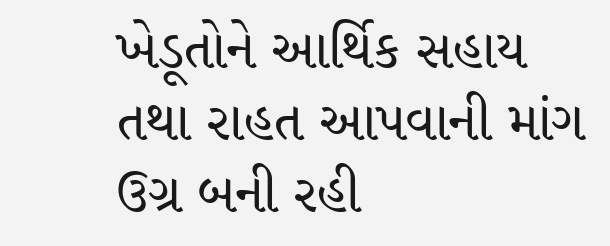ખેડૂતોને આર્થિક સહાય તથા રાહત આપવાની માંગ ઉગ્ર બની રહી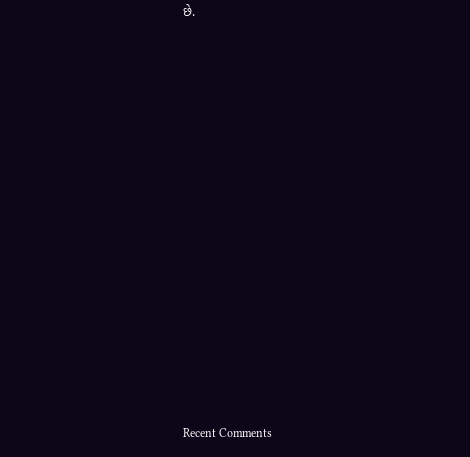છે.
















Recent Comments